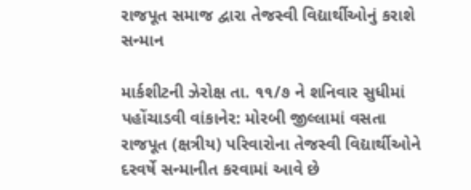રાજપૂત સમાજ દ્વારા તેજસ્વી વિદ્યાર્થીઓનું કરાશે સન્માન

માર્કશીટની ઝેરોક્ષ તા. ૧૧/૭ ને શનિવાર સુધીમાં પહોંચાડવી વાંકાનેર: મોરબી જીલ્લામાં વસતા રાજપૂત (ક્ષત્રીય) પરિવારોના તેજસ્વી વિદ્યાર્થીઓને દરવર્ષે સન્માનીત કરવામાં આવે છે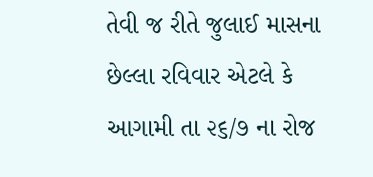તેવી જ રીતે જુલાઈ માસના છેલ્લા રવિવાર એટલે કે આગામી તા ૨૬/૭ ના રોજ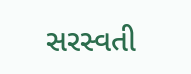સરસ્વતી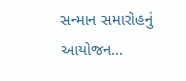સન્માન સમારોહનું આયોજન…